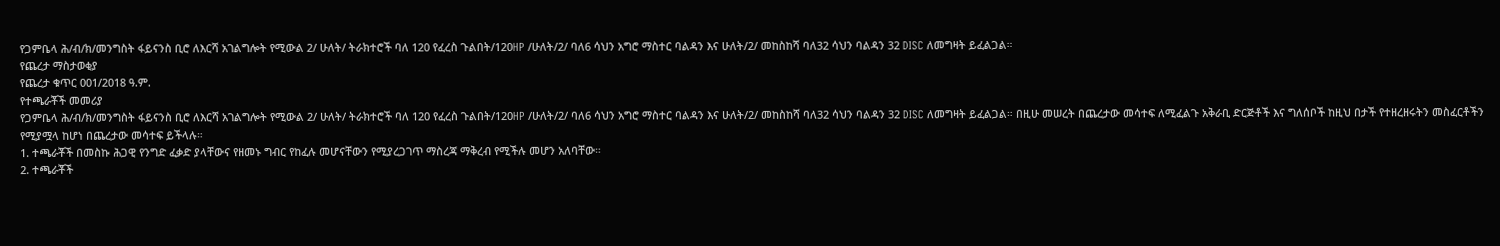የጋምቤላ ሕ/ብ/ክ/መንግስት ፋይናንስ ቢሮ ለእርሻ አገልግሎት የሚውል 2/ ሁለት/ ትራክተሮች ባለ 120 የፈረስ ጉልበት/120HP /ሁለት/2/ ባለ6 ሳህን አግሮ ማስተር ባልዳን እና ሁለት/2/ መከስከሻ ባለ32 ሳህን ባልዳን 32 DISC ለመግዛት ይፈልጋል።
የጨረታ ማስታወቂያ
የጨረታ ቁጥር 001/2018 ዓ.ም.
የተጫራቾች መመሪያ
የጋምቤላ ሕ/ብ/ክ/መንግስት ፋይናንስ ቢሮ ለእርሻ አገልግሎት የሚውል 2/ ሁለት/ ትራክተሮች ባለ 120 የፈረስ ጉልበት/120HP /ሁለት/2/ ባለ6 ሳህን አግሮ ማስተር ባልዳን እና ሁለት/2/ መከስከሻ ባለ32 ሳህን ባልዳን 32 DISC ለመግዛት ይፈልጋል። በዚሁ መሠረት በጨረታው መሳተፍ ለሚፈልጉ አቅራቢ ድርጅቶች እና ግለሰቦች ከዚህ በታች የተዘረዘሩትን መስፈርቶችን የሚያሟላ ከሆነ በጨረታው መሳተፍ ይችላሉ።
1. ተጫራቾች በመስኩ ሕጋዊ የንግድ ፈቃድ ያላቸውና የዘመኑ ግብር የከፈሉ መሆናቸውን የሚያረጋገጥ ማስረጃ ማቅረብ የሚችሉ መሆን አለባቸው።
2. ተጫራቾች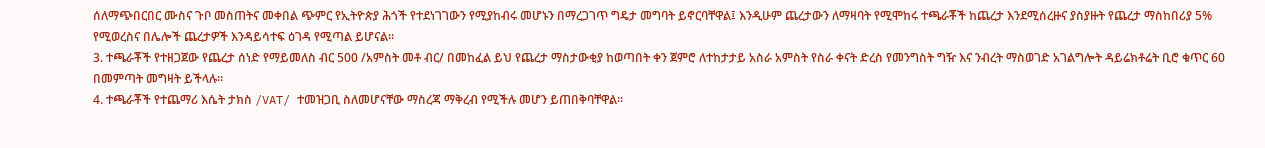ሰለማጭበርበር ሙስና ጉቦ መስጠትና መቀበል ጭምር የኢትዮጵያ ሕጎች የተደነገገውን የሚያከብሩ መሆኑን በማረጋገጥ ግዴታ መግባት ይኖርባቸዋል፤ እንዲሁም ጨረታውን ለማዛባት የሚሞከሩ ተጫራቾች ከጨረታ እንደሚሰረዙና ያስያዙት የጨረታ ማስከበሪያ 5% የሚወረስና በሌሎች ጨረታዎች እንዳይሳተፍ ዕገዳ የሚጣል ይሆናል።
3. ተጫራቾች የተዘጋጀው የጨረታ ሰነድ የማይመለስ ብር 500 /አምስት መቶ ብር/ በመከፈል ይህ የጨረታ ማስታውቂያ ከወጣበት ቀን ጀምሮ ለተከታታይ አስራ አምስት የስራ ቀናት ድረስ የመንግስት ግዥ እና ንብረት ማስወገድ አገልግሎት ዳይሬክቶሬት ቢሮ ቁጥር 60 በመምጣት መግዛት ይችላሉ።
4. ተጫራቾች የተጨማሪ እሴት ታክስ /VAT/ ተመዝጋቢ ስለመሆናቸው ማስረጃ ማቅረብ የሚችሉ መሆን ይጠበቅባቸዋል።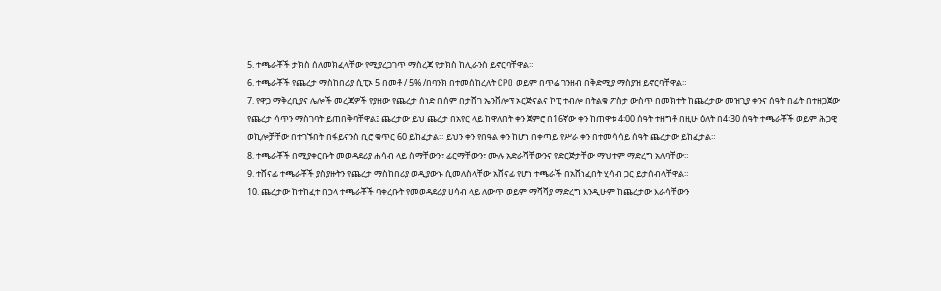5. ተጫራቾች ታክስ ሰለመክፈላቸው የሚያረጋገጥ ማስረጃ የታክስ ከሊራንስ ይኖርባቸዋል።
6. ተጫራቾች የጨረታ ማስከበሪያ ሲፒኦ 5 በመቶ / 5% /በባንክ በተመሰከረለት CPO ወይም በጥሬ ገንዘብ በቅድሚያ ማስያዝ ይኖርባቸዋል።
7. የዋጋ ማቅረቢያና ሌሎች መረጃዎች የያዘው የጨረታ ሰነድ በሰም በታሸገ ኤንቨሎፕ ኦርጅናልና ኮፒ ተብሎ በትልቁ ፖስታ ውስጥ በመክተት ከጨረታው መዝጊያ ቀንና ሰዓት በፊት በተዘጋጀው የጨረታ ሳጥን ማስገባት ይጠበቅባቸዋል፤ ጨረታው ይህ ጨረታ በአየር ላይ ከዋለበት ቀን ጀምሮ በ16ኛው ቀን ከጠዋቱ 4፡00 ሰዓት ተዘግቶ በዚሁ ዕለት በ4፡30 ሰዓት ተጫራቾች ወይም ሕጋዊ ወኪሎቻቸው በተገኙበት በፋይናንስ ቢሮ ቁጥር 60 ይከፈታል። ይህን ቀን የበዓል ቀን ከሆነ በቀጣይ የሥራ ቀን በተመሳሳይ ሰዓት ጨረታው ይከፈታል።
8. ተጫራቾች በሚያቀርቡት መወዳደሪያ ሐሳብ ላይ ስማቸውን፣ ፊርማቸውን፣ ሙሉ አድራሻቸውንና የድርጅታቸው ማህተም ማድረግ አለባቸው።
9. ተሸናፊ ተጫራቾች ያስያዙትን የጨረታ ማስከበሪያ ወዲያውኑ ሲመለስላቸው አሸናፊ የሆነ ተጫራች በአሸነፈበት ሂሳብ ጋር ይታሰብላቸዋል።
10. ጨረታው ከተከፈተ በኃላ ተጫራቾች ባቀረቡት የመወዳደሪያ ሀሳብ ላይ ለውጥ ወይም ማሻሻያ ማድረግ እንዲሁም ከጨረታው እራሳቸውን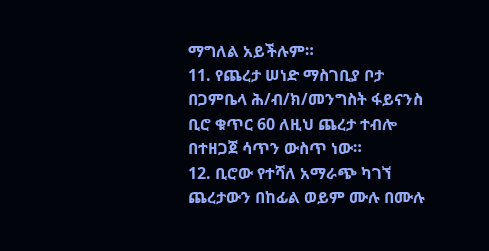ማግለል አይችሉም።
11. የጨረታ ሠነድ ማስገቢያ ቦታ በጋምቤላ ሕ/ብ/ክ/መንግስት ፋይናንስ ቢሮ ቁጥር 60 ለዚህ ጨረታ ተብሎ በተዘጋጀ ሳጥን ውስጥ ነው።
12. ቢሮው የተሻለ አማራጭ ካገኘ ጨረታውን በከፊል ወይም ሙሉ በሙሉ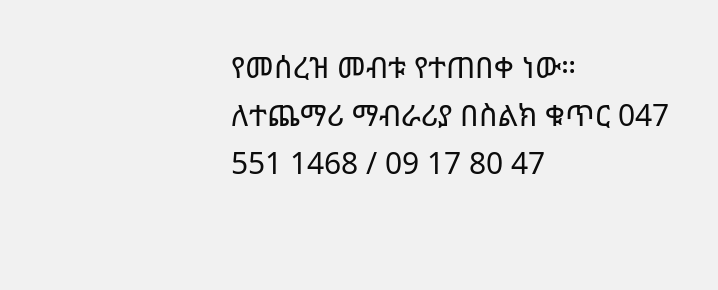የመሰረዝ መብቱ የተጠበቀ ነው።
ለተጨማሪ ማብራሪያ በስልክ ቁጥር 047 551 1468 / 09 17 80 47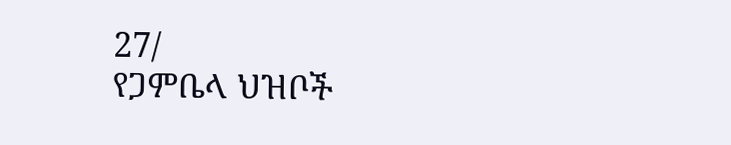27/
የጋምቤላ ህዝቦች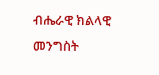ብሔራዊ ክልላዊ መንግስት